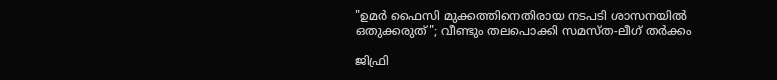"ഉമര്‍ ഫൈസി മുക്കത്തിനെതിരായ നടപടി ശാസനയില്‍ ഒതുക്കരുത്"; വീണ്ടും തലപൊക്കി സമസ്ത-ലീഗ് തര്‍ക്കം

ജിഫ്രി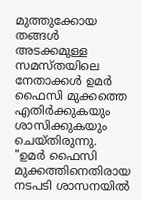മുത്തുക്കോയ തങ്ങള്‍ അടക്കമുള്ള സമസ്തയിലെ നേതാക്കള്‍ ഉമര്‍ ഫൈസി മുക്കത്തെ എതിര്‍ക്കുകയും ശാസിക്കുകയും ചെയ്തിരുന്നു.
"ഉമര്‍ ഫൈസി മുക്കത്തിനെതിരായ നടപടി ശാസനയില്‍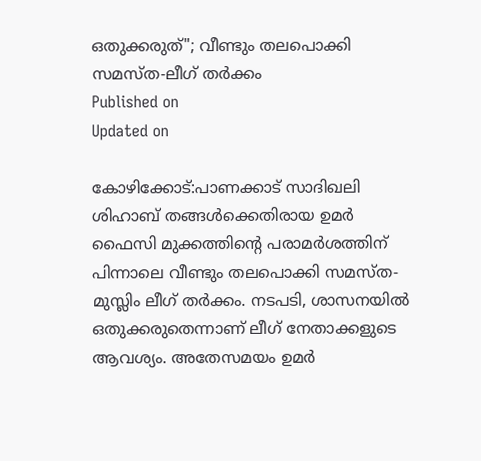ഒതുക്കരുത്"; വീണ്ടും തലപൊക്കി സമസ്ത-ലീഗ് തര്‍ക്കം
Published on
Updated on

കോഴിക്കോട്:പാണക്കാട് സാദിഖലി ശിഹാബ് തങ്ങള്‍ക്കെതിരായ ഉമര്‍ ഫൈസി മുക്കത്തിന്റെ പരാമര്‍ശത്തിന് പിന്നാലെ വീണ്ടും തലപൊക്കി സമസ്ത-മുസ്ലിം ലീഗ് തര്‍ക്കം. നടപടി, ശാസനയില്‍ ഒതുക്കരുതെന്നാണ് ലീഗ് നേതാക്കളുടെ ആവശ്യം. അതേസമയം ഉമര്‍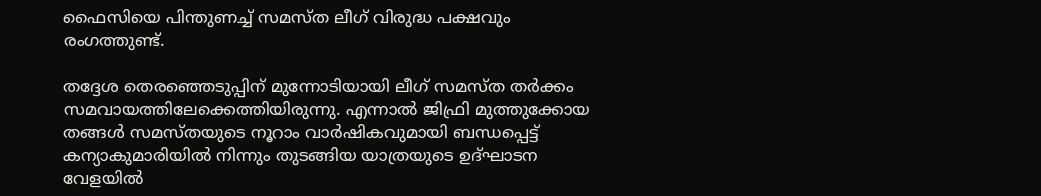ഫൈസിയെ പിന്തുണച്ച് സമസ്ത ലീഗ് വിരുദ്ധ പക്ഷവും രംഗത്തുണ്ട്.

തദ്ദേശ തെരഞ്ഞെടുപ്പിന് മുന്നോടിയായി ലീഗ് സമസ്ത തര്‍ക്കം സമവായത്തിലേക്കെത്തിയിരുന്നു. എന്നാല്‍ ജിഫ്രി മുത്തുക്കോയ തങ്ങള്‍ സമസ്തയുടെ നൂറാം വാര്‍ഷികവുമായി ബന്ധപ്പെട്ട് കന്യാകുമാരിയില്‍ നിന്നും തുടങ്ങിയ യാത്രയുടെ ഉദ്ഘാടന വേളയില്‍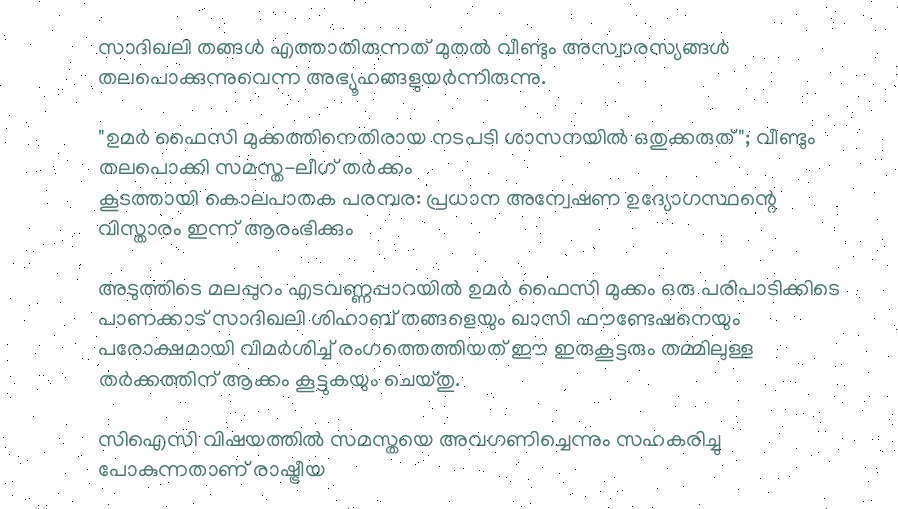സാദിഖലി തങ്ങള്‍ എത്താതിരുന്നത് മുതല്‍ വീണ്ടും അസ്വാരസ്യങ്ങള്‍ തലപൊക്കുന്നുവെന്ന അഭ്യൂഹങ്ങളുയര്‍ന്നിരുന്നു.

"ഉമര്‍ ഫൈസി മുക്കത്തിനെതിരായ നടപടി ശാസനയില്‍ ഒതുക്കരുത്"; വീണ്ടും തലപൊക്കി സമസ്ത-ലീഗ് തര്‍ക്കം
കൂടത്തായി കൊലപാതക പരമ്പര: പ്രധാന അന്വേഷണ ഉദ്യോഗസ്ഥന്റെ വിസ്താരം ഇന്ന് ആരംഭിക്കും

അടുത്തിടെ മലപ്പുറം എടവണ്ണപ്പാറയില്‍ ഉമര്‍ ഫൈസി മുക്കം ഒരു പരിപാടിക്കിടെ പാണക്കാട് സാദിഖലി ശിഹാബ് തങ്ങളെയും ഖാസി ഫൗണ്ടേഷനെയും പരോക്ഷമായി വിമര്‍ശിച്ച് രംഗത്തെത്തിയത് ഈ ഇരുകൂട്ടരും തമ്മിലുള്ള തർക്കത്തിന് ആക്കം കൂട്ടുകയും ചെയ്തു.

സിഐസി വിഷയത്തില്‍ സമസ്തയെ അവഗണിച്ചെന്നും സഹകരിച്ചു പോകുന്നതാണ് രാഷ്ട്രീയ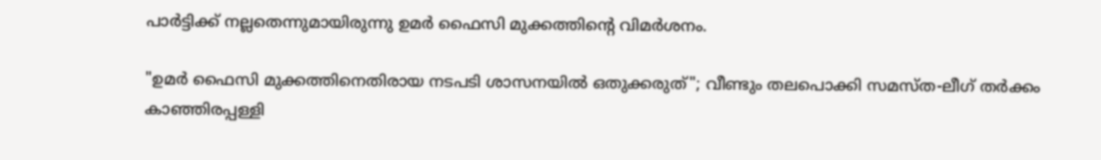പാര്‍ട്ടിക്ക് നല്ലതെന്നുമായിരുന്നു ഉമര്‍ ഫൈസി മുക്കത്തിന്റെ വിമര്‍ശനം.

"ഉമര്‍ ഫൈസി മുക്കത്തിനെതിരായ നടപടി ശാസനയില്‍ ഒതുക്കരുത്"; വീണ്ടും തലപൊക്കി സമസ്ത-ലീഗ് തര്‍ക്കം
കാഞ്ഞിരപ്പള്ളി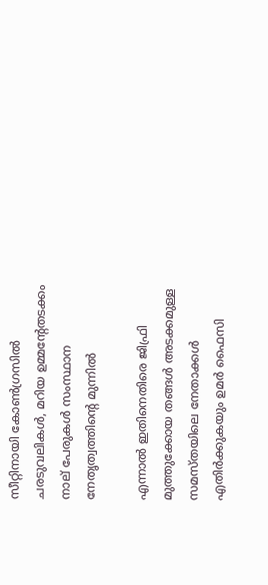സീറ്റിനായി കോണ്‍ഗ്രസില്‍ ചരടുവലികള്‍, മറിയ ഉമ്മന്റേതടക്കം നാല് പേരുകൾ സംസ്ഥാന നേതൃത്വത്തിന്റെ മുന്നിൽ

എന്നാല്‍ ഇതിനെതിരെ ജിഫ്രി മുത്തുക്കോയ തങ്ങള്‍ അടക്കമുള്ള സമസ്തയിലെ നേതാക്കള്‍ എതിര്‍ക്കുകയും ഉമര്‍ ഫൈസി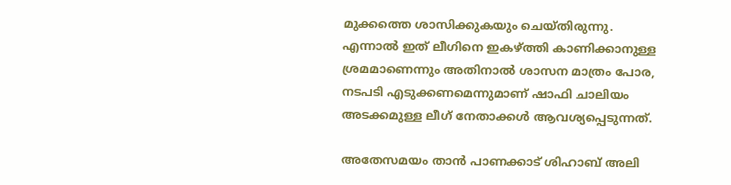മുക്കത്തെ ശാസിക്കുകയും ചെയ്തിരുന്നു. എന്നാല്‍ ഇത് ലീഗിനെ ഇകഴ്ത്തി കാണിക്കാനുള്ള ശ്രമമാണെന്നും അതിനാല്‍ ശാസന മാത്രം പോര, നടപടി എടുക്കണമെന്നുമാണ് ഷാഫി ചാലിയം അടക്കമുള്ള ലീഗ് നേതാക്കള്‍ ആവശ്യപ്പെടുന്നത്.

അതേസമയം താന്‍ പാണക്കാട് ശിഹാബ് അലി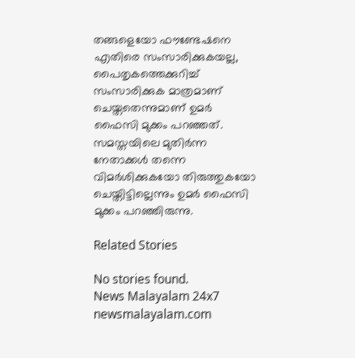തങ്ങളെയോ ഫൗണ്ടേഷനെ എതിരെ സംസാരിക്കുകയല്ല, പൈതൃകത്തെക്കുറിച്ച് സംസാരിക്കുക മാത്രമാണ് ചെയ്തതെന്നുമാണ് ഉമര്‍ ഫൈസി മുക്കം പറഞ്ഞത്. സമസ്തയിലെ മുതിര്‍ന്ന നേതാക്കള്‍ തന്നെ വിമര്‍ശിക്കുകയോ തിരുത്തുകയോ ചെയ്തിട്ടില്ലെന്നും ഉമര്‍ ഫൈസി മുക്കം പറഞ്ഞിരുന്നു.

Related Stories

No stories found.
News Malayalam 24x7
newsmalayalam.com